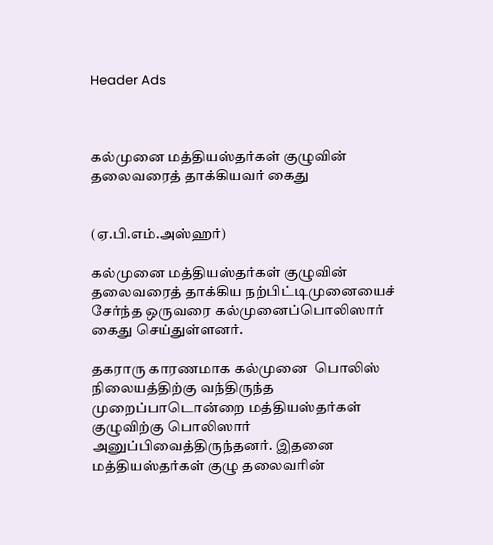Header Ads



கல்முனை மத்தியஸ்தர்கள் குழுவின் தலைவரைத் தாக்கியவர் கைது


(ஏ.பி.எம்.அஸ்ஹர்)

கல்முனை மத்தியஸ்தர்கள் குழுவின் தலைவரைத் தாக்கிய நற்பிட்டிமுனையைச் சேர்ந்த ஒருவரை கல்முனைப்பொலிஸார் கைது செய்துள்ளனர்.

தகராரு காரணமாக கல்முனை  பொலிஸ் நிலையத்திற்கு வந்திருந்த முறைப்பாடொன்றை மத்தியஸ்தர்கள் குழுவிற்கு பொலிஸார் அனுப்பிவைத்திருந்தனர். இதனை மத்தியஸ்தர்கள் குழு தலைவரின்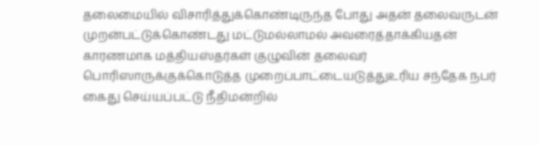தலைமையில் விசாரித்துக்கொண்டிருந்த போது அதன் தலைவருடன் முறன்பட்டுக்கொண்டது மட்டுமல்லாமல் அவரைத்தாக்கியதன் காரணமாக மத்தியஸ்தர்கள் குழுவின் தலைவர் பொரிஸாருக்குக்கொடுத்த முறைப்பாட்டையடுத்துஉரிய சந்தேக நபர் கைது செய்யப்பட்டு நீதிமன்றில்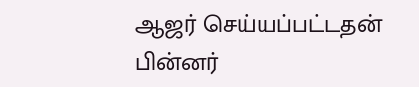ஆஜர் செய்யப்பட்டதன் பின்னர்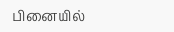பினையில்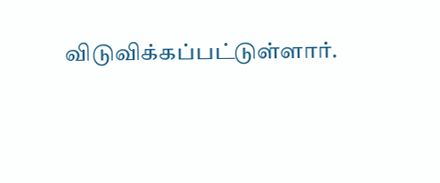விடுவிக்கப்பட்டுள்ளார்.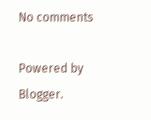No comments

Powered by Blogger.